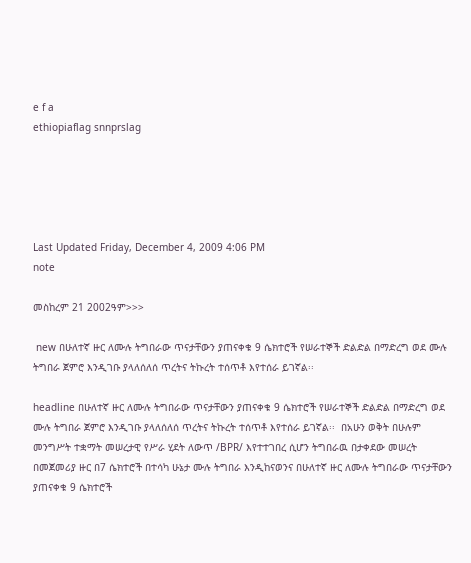e f a
ethiopiaflag snnprslag





Last Updated Friday, December 4, 2009 4:06 PM
note

መስከረም 21 2002ዓም>>>

 new በሁለተኛ ዙር ለሙሉ ትግበራው ጥናታቸውን ያጠናቀቁ 9 ሴክተሮች የሠራተኞች ድልድል በማድረግ ወደ ሙሉ ትግበራ ጀምሮ እንዲገቡ ያላለሰለሰ ጥረትና ትኩረት ተሰጥቶ እየተሰራ ይገኛል፡፡

headline በሁለተኛ ዙር ለሙሉ ትግበራው ጥናታቸውን ያጠናቀቁ 9 ሴክተሮች የሠራተኞች ድልድል በማድረግ ወደ ሙሉ ትግበራ ጀምሮ እንዲገቡ ያላለሰለሰ ጥረትና ትኩረት ተሰጥቶ እየተሰራ ይገኛል፡፡  በአሁን ወቅት በሁሉም መንግሥት ተቋማት መሠረታዊ የሥራ ሂደት ለውጥ /BPR/ እየተተገበረ ሲሆን ትግበራዉ በታቀደው መሠረት በመጀመሪያ ዙር በ7 ሴክተሮች በተሳካ ሁኔታ ሙሉ ትግበራ እንዲከናወንና በሁለተኛ ዙር ለሙሉ ትግበራው ጥናታቸውን ያጠናቀቁ 9 ሴክተሮች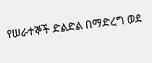የሠራተኞች ድልድል በማድረግ ወደ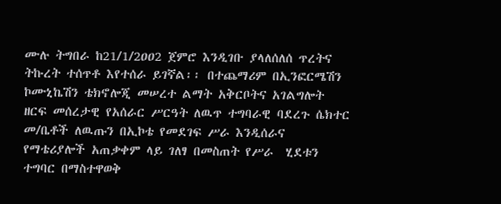ሙሉ ትግበራ ከ21/1/2ዐዐ2 ጀምሮ እንዲገቡ ያላለሰለሰ ጥረትና ትኩረት ተሰጥቶ እየተሰራ ይገኛል፡፡ በተጨማሪም በኢንፎርሜሽን ኮሙኒኬሽን ቴክኖሎጂ መሠረተ ልማት አቅርቦትና አገልግሎት ዘርፍ መሰረታዊ የአሰራር ሥርዓት ለዉጥ ተግባራዊ ባደረጉ ሴክተር መ/ቤቶች ለዉጡን በኢኮቴ የመደገፍ ሥራ እንዲሰራና የማቴሪያሎች አጠቃቀም ላይ ገለፃ በመስጠት የሥራ  ሂደቱን ተግባር በማስተዋወቅ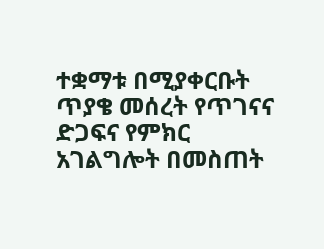ተቋማቱ በሚያቀርቡት ጥያቄ መሰረት የጥገናና ድጋፍና የምክር አገልግሎት በመስጠት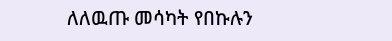ለለዉጡ መሳካት የበኩሉን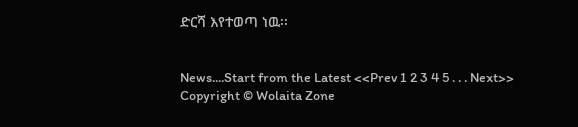ድርሻ እየተወጣ ነዉ፡፡


News....Start from the Latest <<Prev 1 2 3 4 5 . . . Next>>
Copyright © Wolaita Zone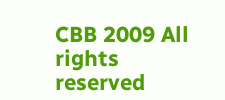CBB 2009 All rights reserved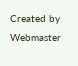Created by Webmaster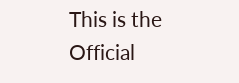This is the Official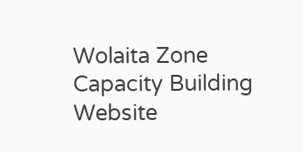Wolaita Zone Capacity Building Website